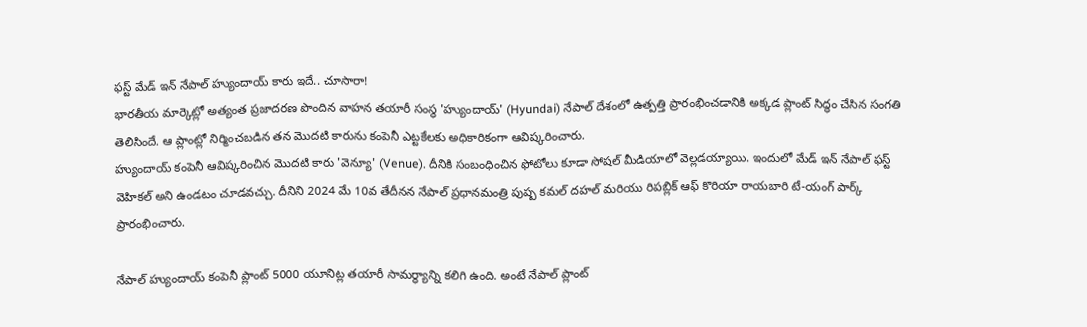ఫస్ట్ మేడ్ ఇన్ నేపాల్ హ్యుందాయ్ కారు ఇదే.. చూసారా!
భారతీయ మార్కెట్లో అత్యంత ప్రజాదరణ పొందిన వాహన తయారీ సంస్థ 'హ్యుందాయ్' (Hyundai) నేపాల్ దేశంలో ఉత్పత్తి ప్రారంభించడానికి అక్కడ ప్లాంట్ సిద్ధం చేసిన సంగతి తెలిసిందే. ఆ ప్లాంట్లో నిర్మించబడిన తన మొదటి కారును కంపెనీ ఎట్టకేలకు అధికారికంగా ఆవిష్కరించారు.
హ్యుందాయ్ కంపెనీ ఆవిష్కరించిన మొదటి కారు 'వెన్యూ' (Venue). దీనికి సంబంధించిన ఫోటోలు కూడా సోషల్ మీడియాలో వెల్లడయ్యాయి. ఇందులో మేడ్ ఇన్ నేపాల్ ఫస్ట్ వెహికల్ అని ఉండటం చూడవచ్చు. దీనిని 2024 మే 10వ తేదీనన నేపాల్ ప్రధానమంత్రి పుష్ప కమల్ దహల్ మరియు రిపబ్లిక్ ఆఫ్ కొరియా రాయబారి టే-యంగ్ పార్క్ ప్రారంభించారు.

నేపాల్ హ్యుందాయ్ కంపెనీ ప్లాంట్ 5000 యూనిట్ల తయారీ సామర్థ్యాన్ని కలిగి ఉంది. అంటే నేపాల్ ప్లాంట్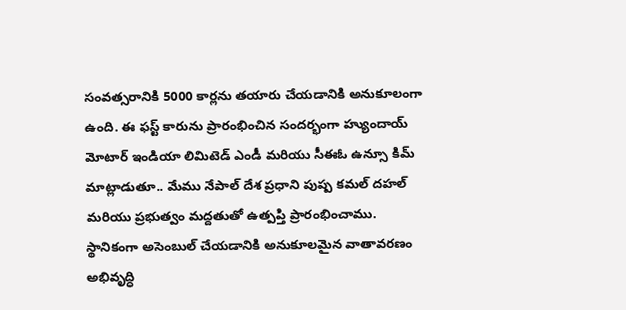సంవత్సరానికి 5000 కార్లను తయారు చేయడానికి అనుకూలంగా ఉంది. ఈ ఫస్ట్ కారును ప్రారంభించిన సందర్భంగా హ్యుందాయ్ మోటార్ ఇండియా లిమిటెడ్ ఎండీ మరియు సీఈఓ ఉన్సూ కిమ్ మాట్లాడుతూ.. మేము నేపాల్ దేశ ప్రధాని పుష్ప కమల్ దహల్ మరియు ప్రభుత్వం మద్దతుతో ఉత్పప్తి ప్రారంభించాము.
స్థానికంగా అసెంబుల్ చేయడానికి అనుకూలమైన వాతావరణం అభివృద్ధి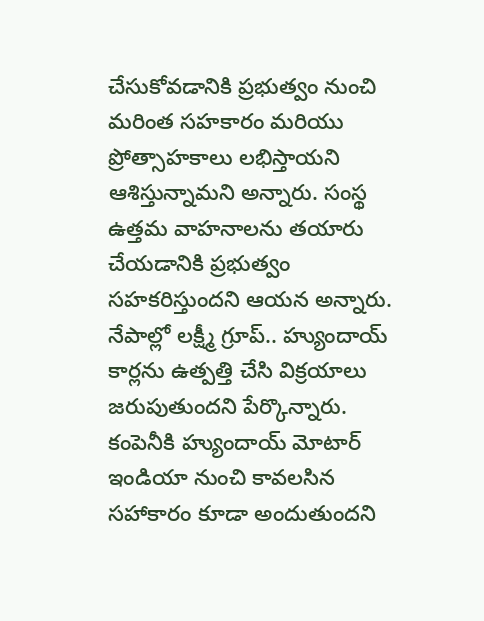చేసుకోవడానికి ప్రభుత్వం నుంచి మరింత సహకారం మరియు ప్రోత్సాహకాలు లభిస్తాయని ఆశిస్తున్నామని అన్నారు. సంస్థ ఉత్తమ వాహనాలను తయారు చేయడానికి ప్రభుత్వం సహకరిస్తుందని ఆయన అన్నారు. నేపాల్లో లక్ష్మీ గ్రూప్.. హ్యుందాయ్ కార్లను ఉత్పత్తి చేసి విక్రయాలు జరుపుతుందని పేర్కొన్నారు. కంపెనీకి హ్యుందాయ్ మోటార్ ఇండియా నుంచి కావలసిన సహాకారం కూడా అందుతుందని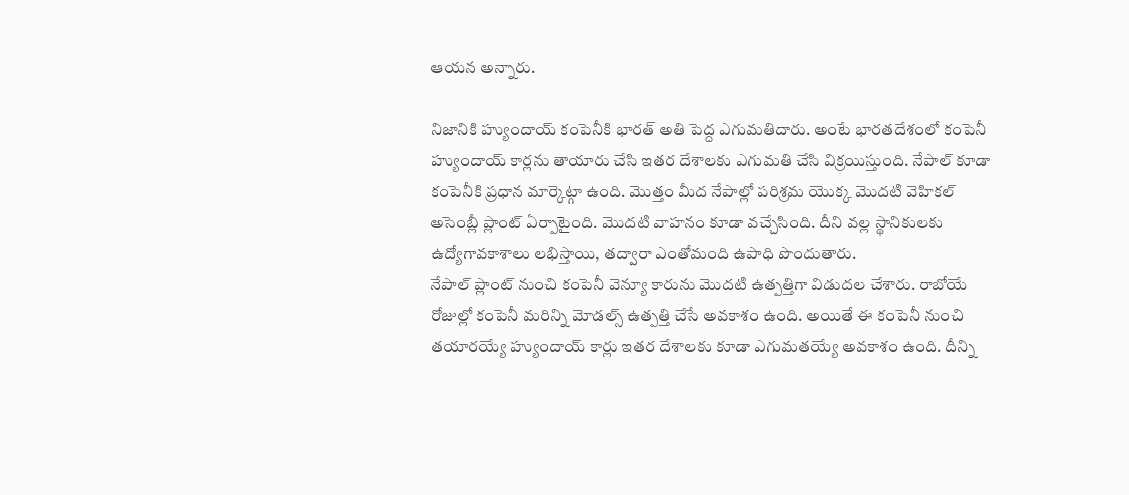ఆయన అన్నారు.

నిజానికి హ్యుందాయ్ కంపెనీకి భారత్ అతి పెద్ద ఎగుమతిదారు. అంటే భారతదేశంలో కంపెనీ హ్యుందాయ్ కార్లను తాయారు చేసి ఇతర దేశాలకు ఎగుమతి చేసి విక్రయిస్తుంది. నేపాల్ కూడా కంపెనీకి ప్రధాన మార్కెట్గా ఉంది. మొత్తం మీద నేపాల్లో పరిశ్రమ యొక్క మొదటి వెహికల్ అసెంబ్లీ ప్లాంట్ ఏర్పాటైంది. మొదటి వాహనం కూడా వచ్చేసింది. దీని వల్ల స్థానికులకు ఉద్యోగావకాశాలు లభిస్తాయి, తద్వారా ఎంతోమంది ఉపాధి పొందుతారు.
నేపాల్ ప్లాంట్ నుంచి కంపెనీ వెన్యూ కారును మొదటి ఉత్పత్తిగా విడుదల చేశారు. రాబోయే రోజుల్లో కంపెనీ మరిన్ని మోడల్స్ ఉత్పత్తి చేసే అవకాశం ఉంది. అయితే ఈ కంపెనీ నుంచి తయారయ్యే హ్యుందాయ్ కార్లు ఇతర దేశాలకు కూడా ఎగుమతయ్యే అవకాశం ఉంది. దీన్ని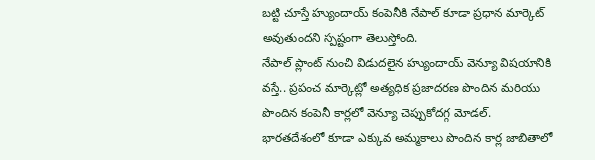బట్టి చూస్తే హ్యుందాయ్ కంపెనీకి నేపాల్ కూడా ప్రధాన మార్కెట్ అవుతుందని స్పష్టంగా తెలుస్తోంది.
నేపాల్ ప్లాంట్ నుంచి విడుదలైన హ్యుందాయ్ వెన్యూ విషయానికి వస్తే.. ప్రపంచ మార్కెట్లో అత్యధిక ప్రజాదరణ పొందిన మరియు పొందిన కంపెనీ కార్లలో వెన్యూ చెప్పుకోదగ్గ మోడల్. భారతదేశంలో కూడా ఎక్కువ అమ్మకాలు పొందిన కార్ల జాబితాలో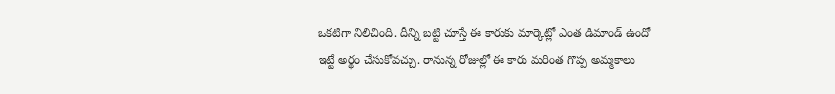ఒకటిగా నిలిచింది. దీన్ని బట్టి చూస్తే ఈ కారుకు మార్కెట్లో ఎంత డిమాండ్ ఉందో ఇట్టే అర్థం చేసుకోవచ్చు. రానున్న రోజుల్లో ఈ కారు మరింత గొప్ప అమ్మకాలు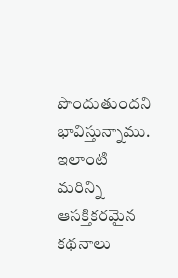పొందుతుందని భావిస్తున్నాము.
ఇలాంటి మరిన్ని ఆసక్తికరమైన కథనాలు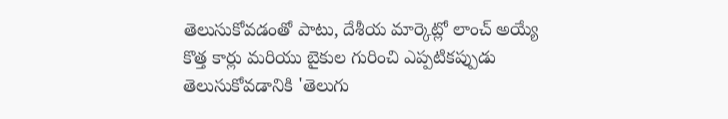తెలుసుకోవడంతో పాటు, దేశీయ మార్కెట్లో లాంచ్ అయ్యే కొత్త కార్లు మరియు బైకుల గురించి ఎప్పటికప్పుడు తెలుసుకోవడానికి 'తెలుగు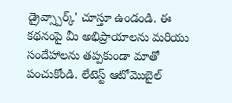డ్రైవ్స్పార్క్' చూస్తూ ఉండండి. ఈ కథనంపై మీ అభిప్రాయాలను మరియు సందేహాలను తప్పకుండా మాతో పంచుకోండి. లేటెస్ట్ ఆటోమొబైల్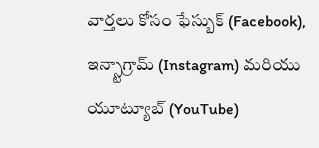వార్తలు కోసం ఫేస్బుక్ (Facebook), ఇన్స్టాగ్రామ్ (Instagram) మరియు యూట్యూబ్ (YouTube)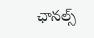ఛానల్స్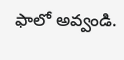ఫాలో అవ్వండి.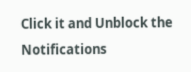Click it and Unblock the Notifications